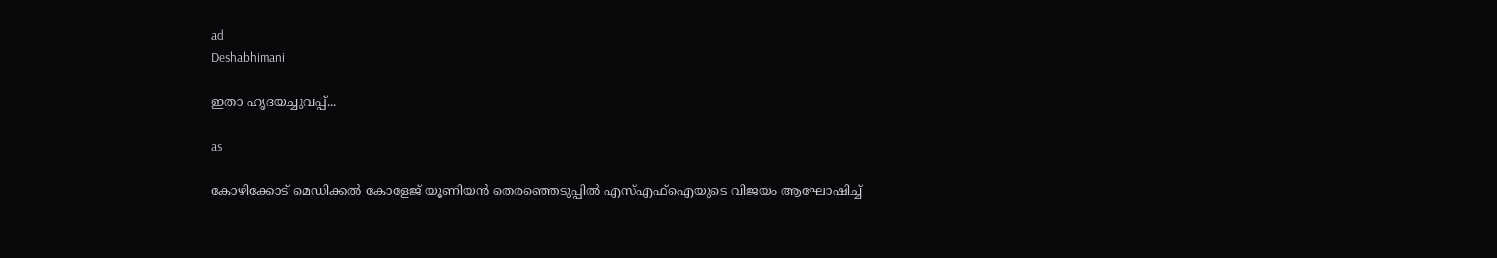ad
Deshabhimani

ഇതാ ഹൃദയച്ചുവപ്പ്‌...

as

കോഴിക്കോട് മെഡിക്കൽ കോളേജ് യൂണിയൻ തെരഞ്ഞെടുപ്പിൽ എസ്എഫ്ഐയുടെ വിജയം ആഘോഷിച്ച്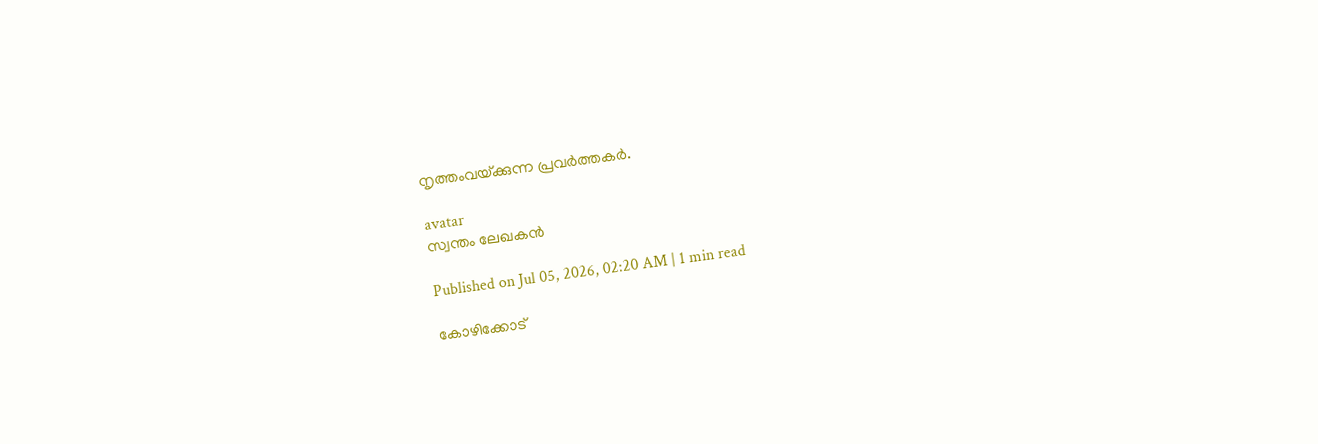നൃത്തംവയ‍്ക്കുന്ന പ്രവർത്തകർ.

avatar
സ്വന്തം ലേഖകൻ

Published on Jul 05, 2026, 02:20 AM | 1 min read

കോഴിക്കോട്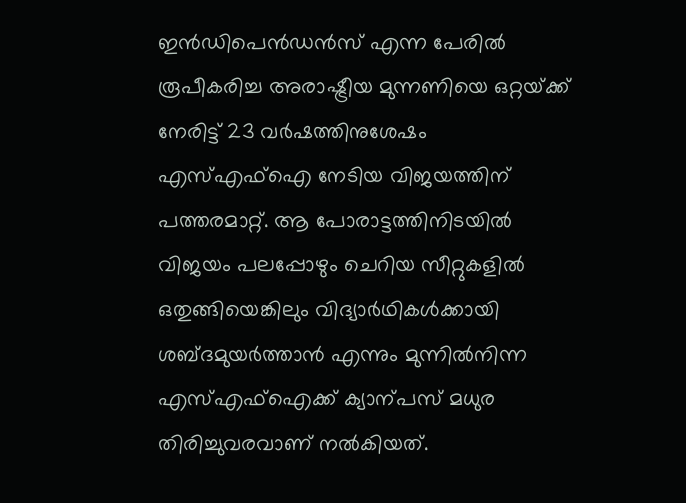ഇൻഡിപെൻഡൻസ് എന്ന പേരിൽ രൂപീകരിച്ച അരാഷ്ട്രീയ മുന്നണിയെ ഒറ്റയ്‌ക്ക്‌ നേരിട്ട്‌ 23 വർഷത്തിനുശേഷം എസ്‌എഫ്‌ഐ നേടിയ വിജയത്തിന്‌ പത്തരമാറ്റ്‌. ആ പോരാട്ടത്തിനിടയിൽ വിജയം പലപ്പോഴും ചെറിയ സീറ്റുകളിൽ ഒതുങ്ങിയെങ്കിലും വിദ്യാർഥികൾക്കായി ശബ്ദമുയർത്താൻ എന്നും മുന്നിൽനിന്ന എസ്‌എഫ്‌ഐക്ക്‌ ക്യാന്പസ്‌ മധുര തിരിച്ചുവരവാണ്‌ നൽകിയത്‌.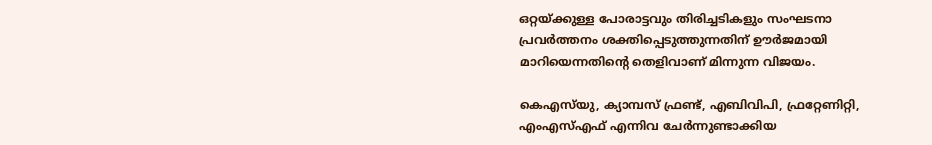ഒറ്റയ്‌ക്കുള്ള പോരാട്ടവും തിരിച്ചടികളും സംഘടനാ പ്രവർത്തനം ശക്തിപ്പെടുത്തുന്നതിന്‌ ഉ‍ൗർജമായി മാറിയെന്നതിന്റെ തെളിവാണ്‌ മിന്നുന്ന വിജയം.

കെഎസ്‌യു, ക്യാമ്പസ് ഫ്രണ്ട്, എബിവിപി, ഫ്രറ്റേണിറ്റി, എംഎസ്‌എഫ്‌ എന്നിവ ചേർന്നുണ്ടാക്കിയ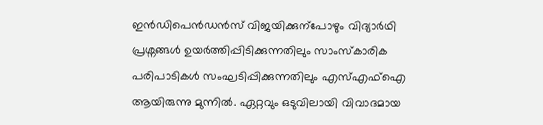ഇൻഡിപെൻഡൻസ് വിജയിക്കുന്പോഴും വിദ്യാർഥി പ്രശ്നങ്ങൾ ഉയർത്തിപ്പിടിക്കുന്നതിലും സാംസ്കാരിക പരിപാടികൾ സംഘടിപ്പിക്കുന്നതിലും എസ്എഫ്ഐ ആയിരുന്നു മുന്നിൽ. ഏറ്റവും ഒടുവിലായി വിവാദമായ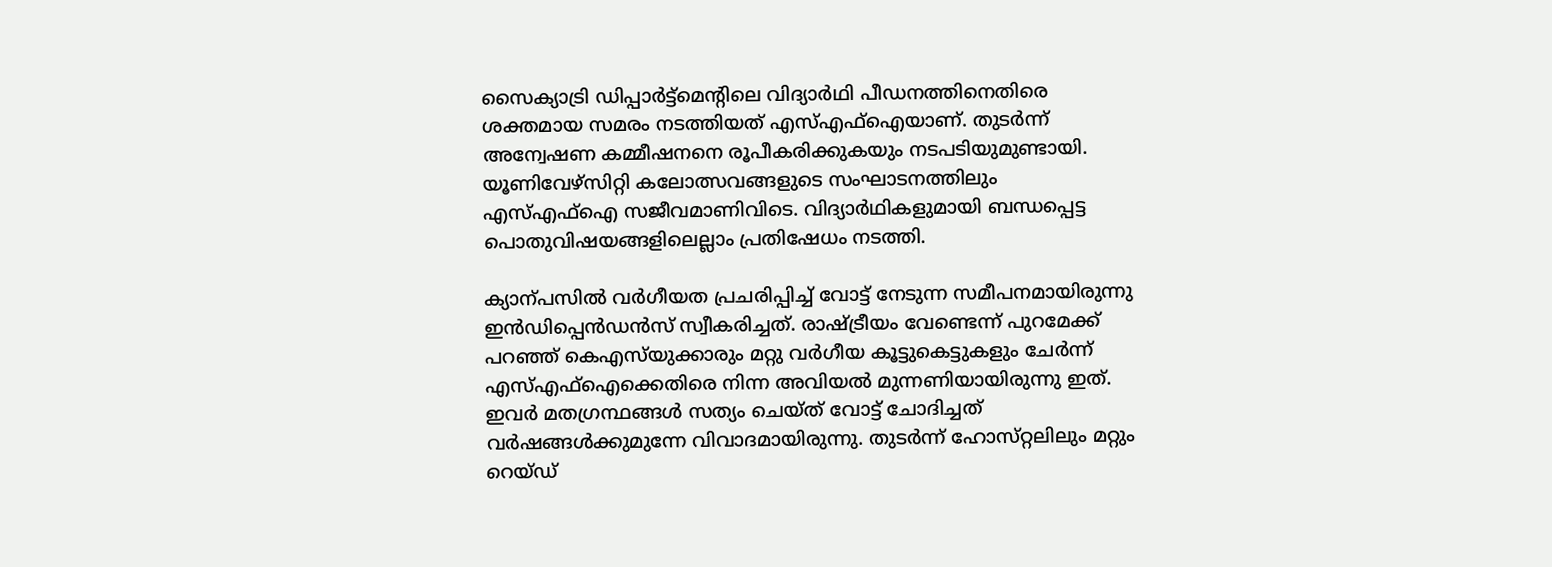സൈക്യാട്രി ഡിപ്പാർട്ട്‌മെന്റിലെ വിദ്യാർഥി പീഡനത്തിനെതിരെ ശക്തമായ സമരം നടത്തിയത്‌ എസ്‌എഫ്‌ഐയാണ്‌. തുടർന്ന്‌ അന്വേഷണ കമ്മീഷനനെ രൂപീകരിക്കുകയും നടപടിയുമുണ്ടായി. യൂണിവേഴ്‌സിറ്റി കലോത്സവങ്ങളുടെ സംഘാടനത്തിലും എസ്‌എഫ്‌ഐ സജീവമാണിവിടെ. വിദ്യാർഥികളുമായി ബന്ധപ്പെട്ട പൊതുവിഷയങ്ങളിലെല്ലാം പ്രതിഷേധം നടത്തി.

ക്യാന്പസിൽ വർഗീയത പ്രചരിപ്പിച്ച്‌ വോട്ട്‌ നേടുന്ന സമീപനമായിരുന്നു ഇൻഡിപ്പെൻഡൻസ്‌ സ്വീകരിച്ചത്‌. രാഷ്‌ട്രീയം വേണ്ടെന്ന്‌ പുറമേക്ക്‌ പറഞ്ഞ്‌ കെഎസ്‌യുക്കാരും മറ്റു വർഗീയ കൂട്ടുകെട്ടുകളും ചേർന്ന്‌ എസ്‌എഫ്‌ഐക്കെതിരെ നിന്ന അവിയൽ മുന്നണിയായിരുന്നു ഇത്‌. ഇവർ മതഗ്രന്ഥങ്ങൾ സത്യം ചെയ്‌ത്‌ വോട്ട്‌ ചോദിച്ചത്‌ വർഷങ്ങൾക്കുമുന്നേ വിവാദമായിരുന്നു. തുടർന്ന്‌ ഹോസ്‌റ്റലിലും മറ്റും റെയ്‌ഡ്‌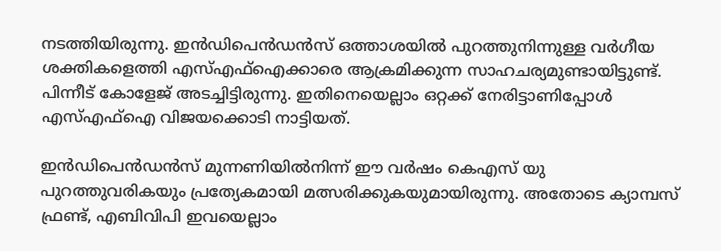നടത്തിയിരുന്നു. ഇൻഡിപെൻഡൻസ് ഒത്താശയിൽ പുറത്തുനിന്നുള്ള വർഗീയ ശക്തികളെത്തി എസ്‌എഫ്‌ഐക്കാരെ ആക്രമിക്കുന്ന സാഹചര്യമുണ്ടായിട്ടുണ്ട്‌. പിന്നീട്‌ കോളേജ്‌ അടച്ചിട്ടിരുന്നു. ഇതിനെയെല്ലാം ഒറ്റക്ക്‌ നേരിട്ടാണിപ്പോൾ എസ്‌എഫ്‌ഐ വിജയക്കൊടി നാട്ടിയത്‌.

ഇൻഡിപെൻഡൻസ് മുന്നണിയിൽനിന്ന് ഈ വർഷം കെഎസ് യു പുറത്തുവരികയും പ്രത്യേകമായി മത്സരിക്കുകയുമായിരുന്നു. അതോടെ ക്യാമ്പസ് ഫ്രണ്ട്‌, എബിവിപി ഇവയെല്ലാം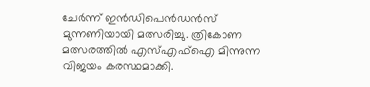ചേർന്ന് ഇൻഡിപെൻഡൻസ് മുന്നണിയായി മത്സരിച്ചു. ത്രികോണ മത്സരത്തിൽ എസ്എഫ്ഐ മിന്നുന്ന വിജയം കരസ്ഥമാക്കി.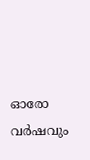ഓരോ വർഷവും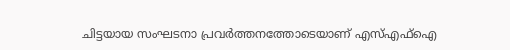ചിട്ടയായ സംഘടനാ പ്രവർത്തനത്തോടെയാണ് എസ്എഫ്ഐ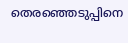തെരഞ്ഞെടുപ്പിനെ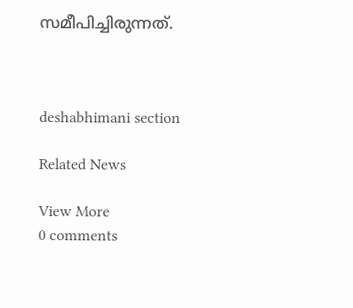സമീപിച്ചിരുന്നത്.



deshabhimani section

Related News

View More
0 comments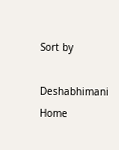Sort by

Deshabhimani
Home